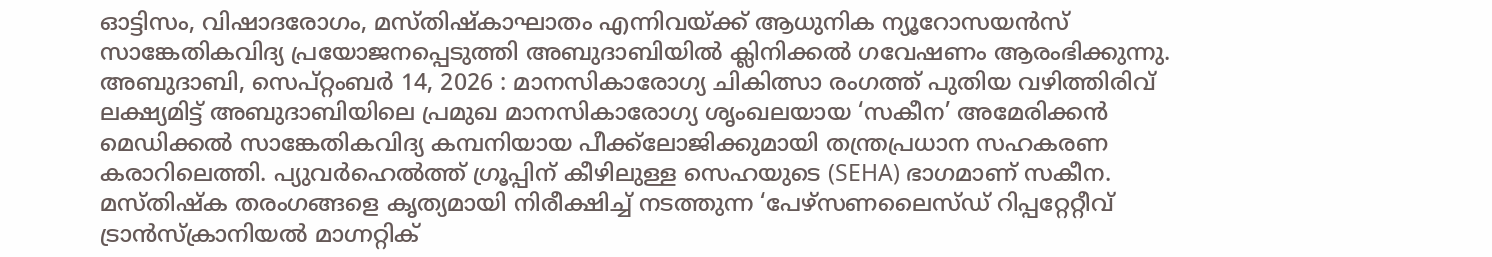ഓട്ടിസം, വിഷാദരോഗം, മസ്തിഷ്കാഘാതം എന്നിവയ്ക്ക് ആധുനിക ന്യൂറോസയൻസ് സാങ്കേതികവിദ്യ പ്രയോജനപ്പെടുത്തി അബുദാബിയിൽ ക്ലിനിക്കൽ ഗവേഷണം ആരംഭിക്കുന്നു.
അബുദാബി, സെപ്റ്റംബർ 14, 2026 : മാനസികാരോഗ്യ ചികിത്സാ രംഗത്ത് പുതിയ വഴിത്തിരിവ് ലക്ഷ്യമിട്ട് അബുദാബിയിലെ പ്രമുഖ മാനസികാരോഗ്യ ശൃംഖലയായ ‘സകീന’ അമേരിക്കൻ മെഡിക്കൽ സാങ്കേതികവിദ്യ കമ്പനിയായ പീക്ക്ലോജിക്കുമായി തന്ത്രപ്രധാന സഹകരണ കരാറിലെത്തി. പ്യുവർഹെൽത്ത് ഗ്രൂപ്പിന് കീഴിലുള്ള സെഹയുടെ (SEHA) ഭാഗമാണ് സകീന.
മസ്തിഷ്ക തരംഗങ്ങളെ കൃത്യമായി നിരീക്ഷിച്ച് നടത്തുന്ന ‘പേഴ്സണലൈസ്ഡ് റിപ്പറ്റേറ്റീവ് ട്രാൻസ്ക്രാനിയൽ മാഗ്നറ്റിക്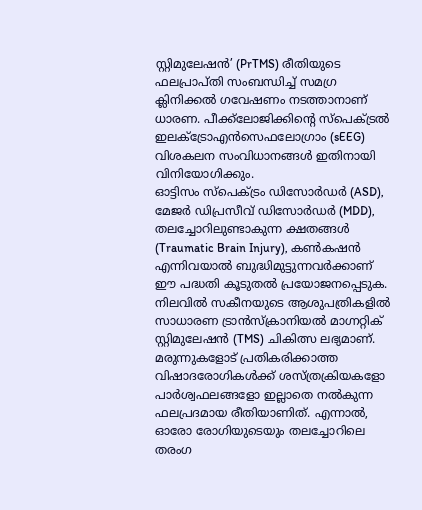സ്റ്റിമുലേഷൻ’ (PrTMS) രീതിയുടെ ഫലപ്രാപ്തി സംബന്ധിച്ച് സമഗ്ര ക്ലിനിക്കൽ ഗവേഷണം നടത്താനാണ് ധാരണ. പീക്ക്ലോജിക്കിന്റെ സ്പെക്ട്രൽ ഇലക്ട്രോഎൻസെഫലോഗ്രാം (sEEG) വിശകലന സംവിധാനങ്ങൾ ഇതിനായി വിനിയോഗിക്കും.
ഓട്ടിസം സ്പെക്ട്രം ഡിസോർഡർ (ASD), മേജർ ഡിപ്രസീവ് ഡിസോർഡർ (MDD), തലച്ചോറിലുണ്ടാകുന്ന ക്ഷതങ്ങൾ (Traumatic Brain Injury), കൺകഷൻ എന്നിവയാൽ ബുദ്ധിമുട്ടുന്നവർക്കാണ് ഈ പദ്ധതി കൂടുതൽ പ്രയോജനപ്പെടുക.
നിലവിൽ സകീനയുടെ ആശുപത്രികളിൽ സാധാരണ ട്രാൻസ്ക്രാനിയൽ മാഗ്നറ്റിക് സ്റ്റിമുലേഷൻ (TMS) ചികിത്സ ലഭ്യമാണ്. മരുന്നുകളോട് പ്രതികരിക്കാത്ത വിഷാദരോഗികൾക്ക് ശസ്ത്രക്രിയകളോ പാർശ്വഫലങ്ങളോ ഇല്ലാതെ നൽകുന്ന ഫലപ്രദമായ രീതിയാണിത്. എന്നാൽ, ഓരോ രോഗിയുടെയും തലച്ചോറിലെ തരംഗ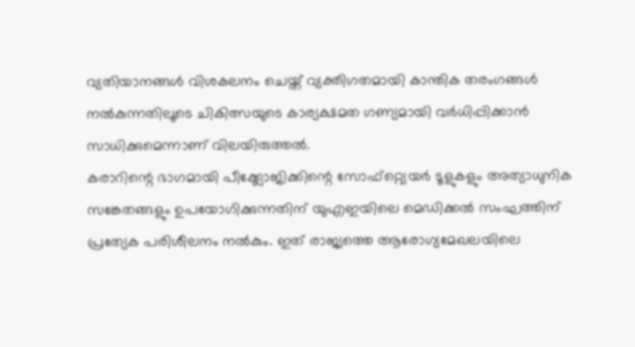വ്യതിയാനങ്ങൾ വിശകലനം ചെയ്ത് വ്യക്തിഗതമായി കാന്തിക തരംഗങ്ങൾ നൽകുന്നതിലൂടെ ചികിത്സയുടെ കാര്യക്ഷമത ഗണ്യമായി വർധിപ്പിക്കാൻ സാധിക്കുമെന്നാണ് വിലയിരുത്തൽ.
കരാറിന്റെ ഭാഗമായി പീക്ക്ലോജിക്കിന്റെ സോഫ്റ്റ്വെയർ ടൂളുകളും അത്യാധുനിക സങ്കേതങ്ങളും ഉപയോഗിക്കുന്നതിന് യുഎഇയിലെ മെഡിക്കൽ സംഘത്തിന് പ്രത്യേക പരിശീലനം നൽകും. ഇത് രാജ്യത്തെ ആരോഗ്യമേഖലയിലെ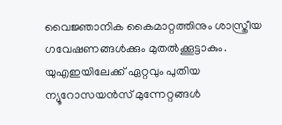വൈജ്ഞാനിക കൈമാറ്റത്തിനും ശാസ്ത്രീയ ഗവേഷണങ്ങൾക്കും മുതൽക്കൂട്ടാകും.
യുഎഇയിലേക്ക് ഏറ്റവും പുതിയ ന്യൂറോസയൻസ് മുന്നേറ്റങ്ങൾ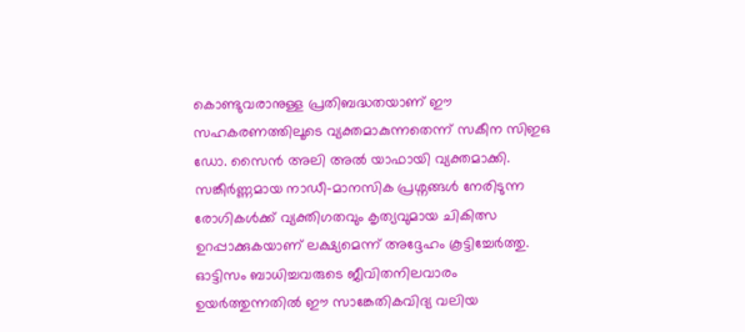കൊണ്ടുവരാനുള്ള പ്രതിബദ്ധതയാണ് ഈ സഹകരണത്തിലൂടെ വ്യക്തമാകുന്നതെന്ന് സകീന സിഇഒ ഡോ. സൈൻ അലി അൽ യാഫായി വ്യക്തമാക്കി. സങ്കീർണ്ണമായ നാഡീ-മാനസിക പ്രശ്നങ്ങൾ നേരിടുന്ന രോഗികൾക്ക് വ്യക്തിഗതവും കൃത്യവുമായ ചികിത്സ ഉറപ്പാക്കുകയാണ് ലക്ഷ്യമെന്ന് അദ്ദേഹം കൂട്ടിച്ചേർത്തു.
ഓട്ടിസം ബാധിച്ചവരുടെ ജീവിതനിലവാരം ഉയർത്തുന്നതിൽ ഈ സാങ്കേതികവിദ്യ വലിയ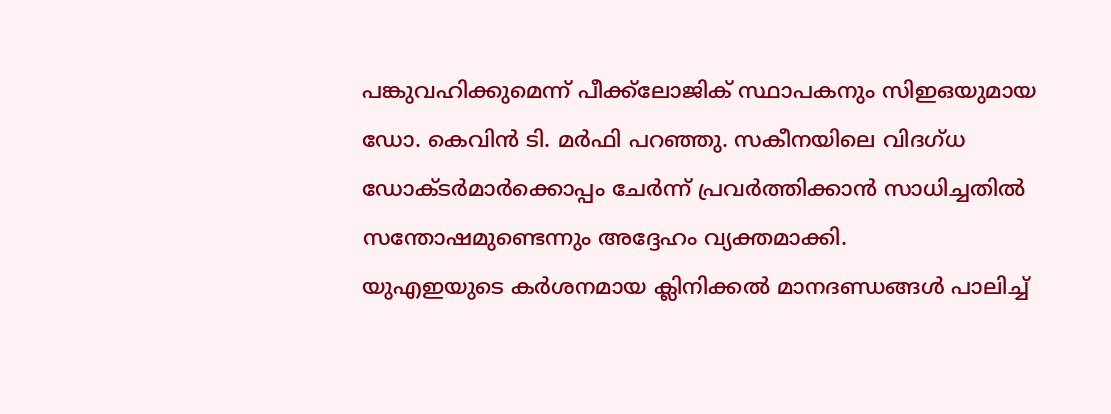പങ്കുവഹിക്കുമെന്ന് പീക്ക്ലോജിക് സ്ഥാപകനും സിഇഒയുമായ ഡോ. കെവിൻ ടി. മർഫി പറഞ്ഞു. സകീനയിലെ വിദഗ്ധ ഡോക്ടർമാർക്കൊപ്പം ചേർന്ന് പ്രവർത്തിക്കാൻ സാധിച്ചതിൽ സന്തോഷമുണ്ടെന്നും അദ്ദേഹം വ്യക്തമാക്കി.
യുഎഇയുടെ കർശനമായ ക്ലിനിക്കൽ മാനദണ്ഡങ്ങൾ പാലിച്ച്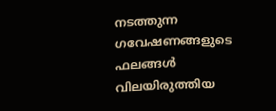നടത്തുന്ന ഗവേഷണങ്ങളുടെ ഫലങ്ങൾ വിലയിരുത്തിയ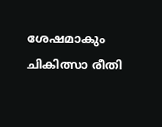ശേഷമാകും ചികിത്സാ രീതി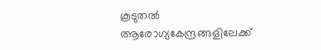കൂടുതൽ ആരോഗ്യകേന്ദ്രങ്ങളിലേക്ക്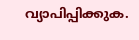വ്യാപിപ്പിക്കുക.